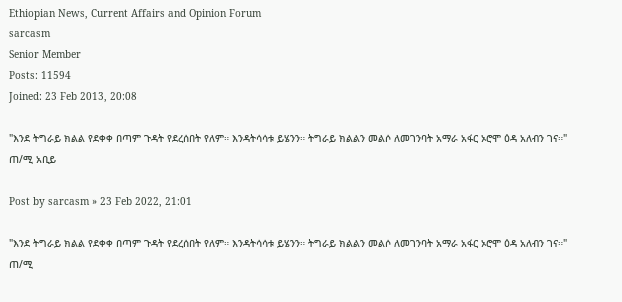Ethiopian News, Current Affairs and Opinion Forum
sarcasm
Senior Member
Posts: 11594
Joined: 23 Feb 2013, 20:08

"እንደ ትግራይ ክልል የደቀቀ በጣም ጉዳት የደረሰበት የለም። እንዳትሳሳቱ ይሄንን። ትግራይ ክልልን መልሶ ለመገንባት አማራ አፋር ኦሮሞ ዕዳ አለብን ገና።" ጠ/ሚ አቢይ

Post by sarcasm » 23 Feb 2022, 21:01

"እንደ ትግራይ ክልል የደቀቀ በጣም ጉዳት የደረሰበት የለም። እንዳትሳሳቱ ይሄንን። ትግራይ ክልልን መልሶ ለመገንባት አማራ አፋር ኦሮሞ ዕዳ አለብን ገና።" ጠ/ሚ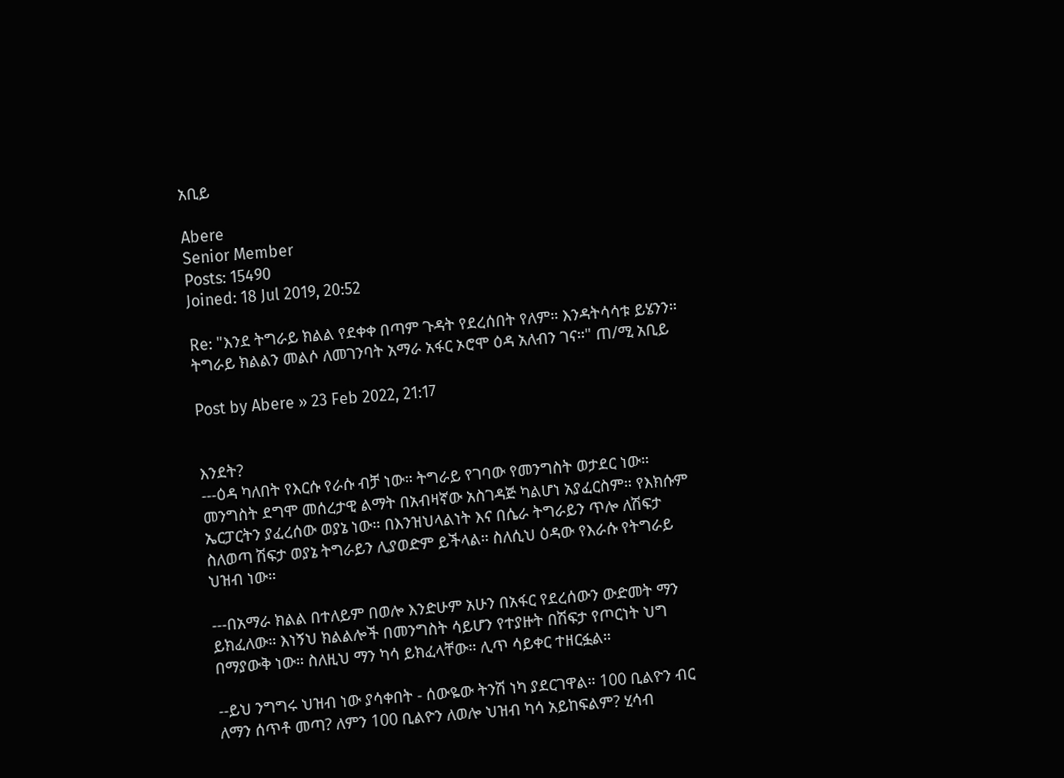አቢይ

Abere
Senior Member
Posts: 15490
Joined: 18 Jul 2019, 20:52

Re: "እንደ ትግራይ ክልል የደቀቀ በጣም ጉዳት የደረሰበት የለም። እንዳትሳሳቱ ይሄንን። ትግራይ ክልልን መልሶ ለመገንባት አማራ አፋር ኦሮሞ ዕዳ አለብን ገና።" ጠ/ሚ አቢይ

Post by Abere » 23 Feb 2022, 21:17


እንደት?
---ዕዳ ካለበት የእርሱ የራሱ ብቻ ነው። ትግራይ የገባው የመንግስት ወታደር ነው። መንግስት ደግሞ መሰረታዊ ልማት በአብዛኛው አስገዳጅ ካልሆነ አያፈርስም። የእክሱም ኤርፓርትን ያፈረሰው ወያኔ ነው። በእንዝህላልነት እና በሴራ ትግራይን ጥሎ ለሽፍታ ስለወጣ ሽፍታ ወያኔ ትግራይን ሊያወድም ይችላል። ስለሲህ ዕዳው የእራሱ የትግራይ ህዝብ ነው።

---በአማራ ክልል በተለይም በወሎ እንድሁም አሁን በአፋር የደረሰውን ውድመት ማን ይክፈለው። እነኝህ ክልልሎች በመንግስት ሳይሆን የተያዙት በሽፍታ የጦርነት ህግ በማያውቅ ነው። ስለዚህ ማን ካሳ ይክፈላቸው። ሊጥ ሳይቀር ተዘርፏል።

--ይህ ንግግሩ ህዝብ ነው ያሳቀበት - ሰውዬው ትንሽ ነካ ያደርገዋል። 100 ቢልዮን ብር ለማን ሰጥቶ መጣ? ለምን 100 ቢልዮን ለወሎ ህዝብ ካሳ አይከፍልም? ሂሳብ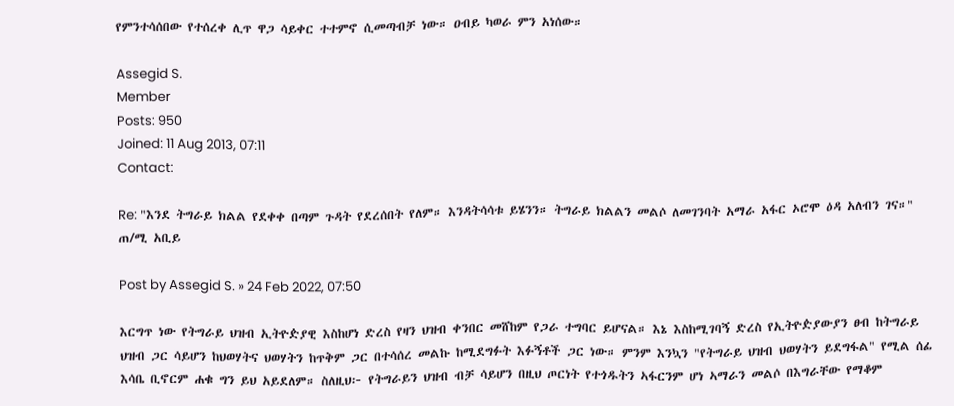የምንተሳሰበው የተሰረቀ ሊጥ ዋጋ ሳይቀር ተተምኖ ሲመጣብቻ ነው። ዐብይ ካወራ ምን አነሰው።

Assegid S.
Member
Posts: 950
Joined: 11 Aug 2013, 07:11
Contact:

Re: "እንደ ትግራይ ክልል የደቀቀ በጣም ጉዳት የደረሰበት የለም። እንዳትሳሳቱ ይሄንን። ትግራይ ክልልን መልሶ ለመገንባት አማራ አፋር ኦሮሞ ዕዳ አለብን ገና።" ጠ/ሚ አቢይ

Post by Assegid S. » 24 Feb 2022, 07:50

እርግጥ ነው የትግራይ ህዝብ ኢትዮዽያዊ እስከሆነ ድረስ የዛን ህዝብ ቀንበር መሸከም የጋራ ተግባር ይሆናል። እኔ እስከሚገባኝ ድረስ የኢትዮዽያውያን ፀብ ከትግራይ ህዝብ ጋር ሳይሆን ከህወሃትና ህወሃትን ከጥቅም ጋር በተሳሰረ መልኩ ከሚደግፉት እፉኝቶች ጋር ነው። ምንም እንኳን "የትግራይ ህዝብ ህወሃትን ይደግፋል" የሚል ሰፊ እሳቤ ቢኖርም ሐቁ ግን ይህ አይደለም። ስለዚህ፦ የትግራይን ህዝብ ብቻ ሳይሆን በዚህ ጦርነት የተጎዱትን ኣፋርንም ሆነ ኣማራን መልሶ በእግራቸው የማቆም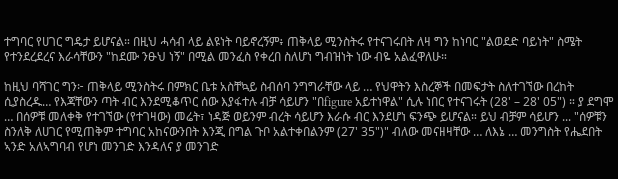ተግባር የሀገር ግዴታ ይሆናል። በዚህ ሓሳብ ላይ ልዩነት ባይኖረኝም፥ ጠቅላይ ሚንስትሩ የተናገሩበት ለዛ ግን ከነባር "ልወደድ ባይነት" ስሜት የተንደረደረና እራሳቸውን "ከደሙ ንፁህ ነኝ" በሚል መንፈስ የቀረበ ስለሆነ ግብዝነት ነው ብዬ አልፈዋለሁ።

ከዚህ ባሻገር ግን፦ ጠቅላይ ሚንስትሩ በምክር ቤቱ አስቸኳይ ስብሰባ ንግግራቸው ላይ … የህዋትን እስረኞች በመፍታት ስለተገኘው በረከት ሲያስረዱ… የእጃቸውን ጣት ብር እንደሚቆጥር ሰው እያፋተሉ ብቻ ሳይሆን "በfigure አይተነዋል" ሲሉ ነበር የተናገሩት (28' – 28' 05") ። ያ ደግሞ … በሰዎቹ መለቀቅ የተገኘው (የተገዛው) መሬት፣ ነዳጅ ወይንም ብረት ሳይሆን እራሱ ብር እንደሆነ ፍንጭ ይሆናል። ይህ ብቻም ሳይሆን ... "ሰዎቹን ስንለቅ ለሀገር የሚጠቅም ተግባር አከናውንበት እንጂ በግል ጉቦ አልተቀበልንም (27' 35")" ብለው መናዘዛቸው … ለእኔ … መንግስት የሔደበት ኣንድ አለኣግባብ የሆነ መንገድ እንዳለና ያ መንገድ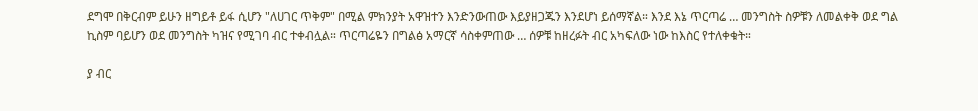ደግሞ በቅርብም ይሁን ዘግይቶ ይፋ ሲሆን "ለሀገር ጥቅም" በሚል ምክንያት አዋዝተን እንድንውጠው እይያዘጋጁን እንደሆነ ይሰማኛል። እንደ እኔ ጥርጣሬ … መንግስት ስዎቹን ለመልቀቅ ወደ ግል ኪስም ባይሆን ወደ መንግስት ካዝና የሚገባ ብር ተቀብሏል። ጥርጣሬዬን በግልፅ አማርኛ ሳስቀምጠው … ሰዎቹ ከዘረፉት ብር አካፍለው ነው ከእስር የተለቀቁት።

ያ ብር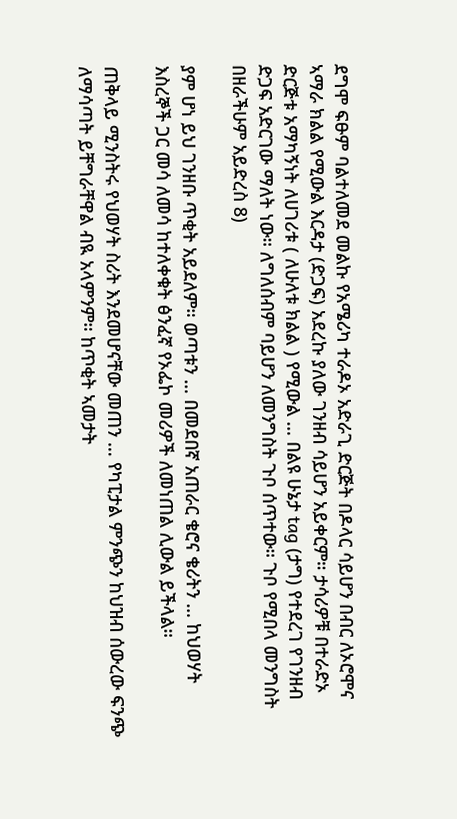ደግሞ ፍፁም ባልተለመደ መልኩ የአሜሪካ ተራዶኦ አድራጊ ድርጅት በዶላር ሳይሆን በብር ለኦሮሞና ኣማራ ክልል የሚውል እርዳታ (ድጋፍ) አደረኩ ያለው ገንዘብ ሳይሆን አይቀርም። ታሳሪዎቹ በተራድኦ ድርጅቱ አማካኝነት ለሀገሪቱ ( ለሁለቱ ክልል ) የሚውል … በልዩ ሁኔታ tag (ታግ) የተደረገ የገንዘብ ድጋፍ አድርገው ማለት ነው። ለግለሰብም ባይሆን ለመንግስት ጉቦ ሰጥተው። ጉቦ የሚበላ መንግስት በዘራችሁም አይድረስ 8)

ያም ሆነ ይህ ገንዘቡ ጥቂት አይደለም። ወጣቱን … በመደበኛ አጠራር ቄሮና ቄሪትን … ከህወሃት እስረኞች ጋር መሳ ለመሳ ከተለቀቁት ፅንፈኛ የኦፌኮ መሪዎች ለመነጠል ሊውል ይችላል።

ጠቅላይ ሚንስትሩ የህወሃት ስሪት እንደመሆናቸው መጠን … የካፒታል ምንጭን ከህዝብ ሰውረው ፍንጭ ለማሳጣት ይቸግራቸዋል ብዪ አላምንም። ከጥቂት ኣመታት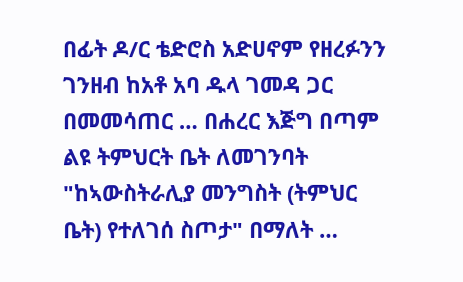በፊት ዶ/ር ቴድሮስ አድሀኖም የዘረፉንን ገንዘብ ከአቶ አባ ዱላ ገመዳ ጋር በመመሳጠር … በሐረር እጅግ በጣም ልዩ ትምህርት ቤት ለመገንባት "ከኣውስትራሊያ መንግስት (ትምህር ቤት) የተለገሰ ስጦታ" በማለት …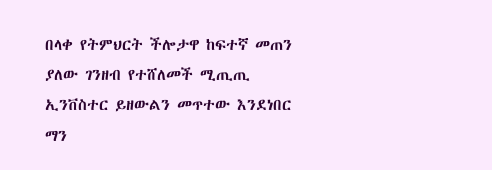በላቀ የትምህርት ችሎታዋ ከፍተኛ መጠን ያለው ገንዘብ የተሸለመች ሚጢጢ ኢንቨስተር ይዘውልን መጥተው እንደነበር ማን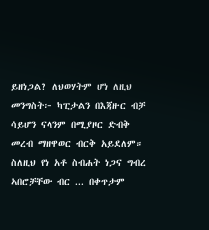ይዘነጋል? ለህወሃትም ሆነ ለዚህ መንግስት፦ ካፒታልን በእጃዙር ብቻ ሳይሆን ናላንም በሚያዞር ድብቅ መረብ ማዘዋወር ብርቅ አይደለም። ስለዚህ የነ አቶ ስብሐት ነጋና ግብረ ኣበሮቻቸው ብር ... በቀጥታም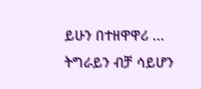ይሁን በተዘዋዋሪ ... ትግራይን ብቻ ሳይሆን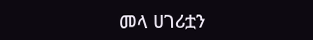መላ ሀገሪቷን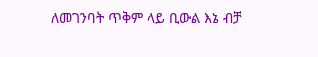ለመገንባት ጥቅም ላይ ቢውል እኔ ብቻ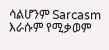ሳልሆንም Sarcasm እራሱም የሚቃወም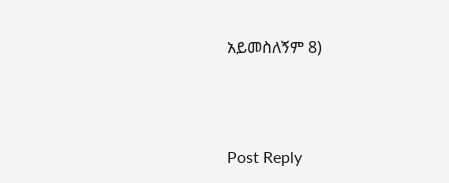አይመስለኝም 8)



Post Reply